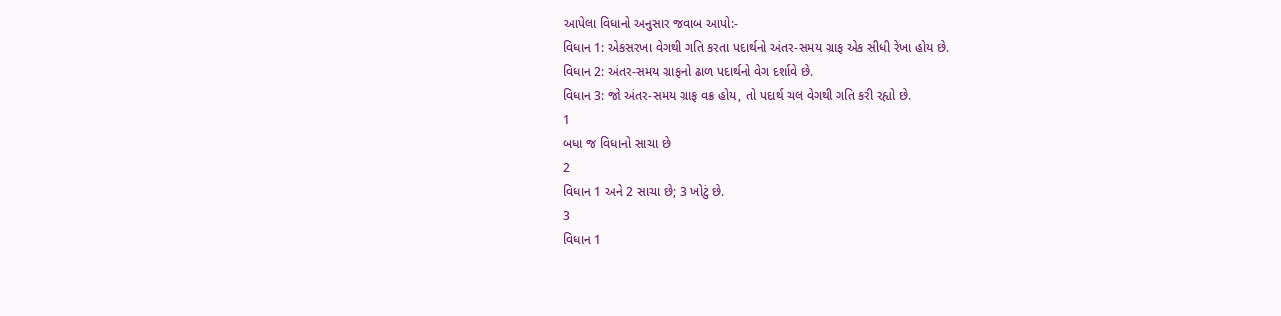આપેલા વિધાનો અનુસાર જવાબ આપો:-
વિધાન 1: એકસરખા વેગથી ગતિ કરતા પદાર્થનો અંતર-સમય ગ્રાફ એક સીધી રેખા હોય છે.
વિધાન 2: અંતર-સમય ગ્રાફનો ઢાળ પદાર્થનો વેગ દર્શાવે છે.
વિધાન 3: જો અંતર-સમય ગ્રાફ વક્ર હોય, તો પદાર્થ ચલ વેગથી ગતિ કરી રહ્યો છે.
1
બધા જ વિધાનો સાચા છે
2
વિધાન 1 અને 2 સાચા છે; 3 ખોટું છે.
3
વિધાન 1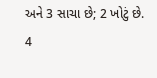અને 3 સાચા છે; 2 ખોટું છે.
4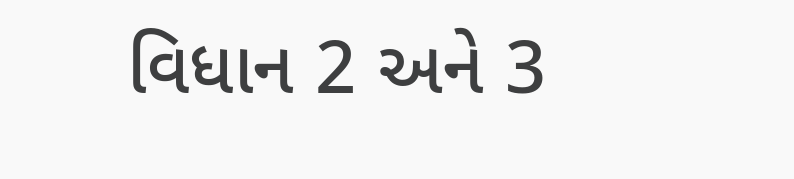વિધાન 2 અને 3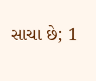સાચા છે; 1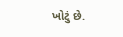ખોટું છે.